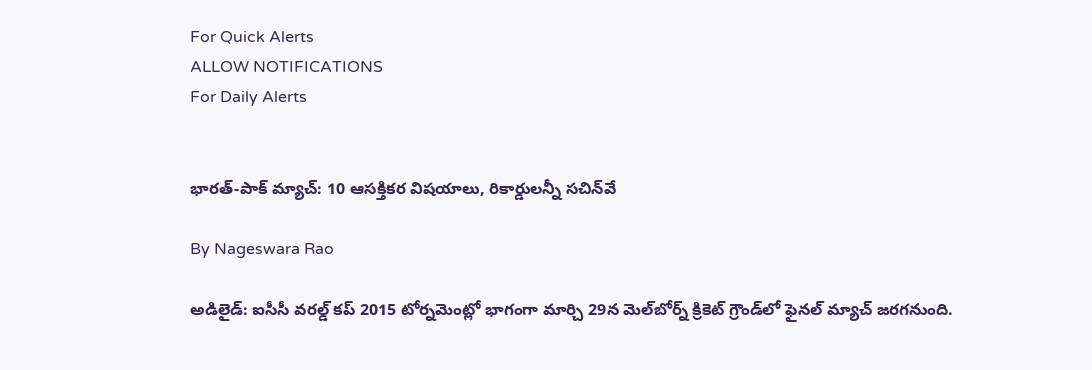For Quick Alerts
ALLOW NOTIFICATIONS
For Daily Alerts


భారత్-పాక్ మ్యాచ్: 10 ఆసక్తికర విషయాలు, రికార్డులన్నీ సచిన్‌వే

By Nageswara Rao

అడిలైడ్: ఐసీసీ వరల్డ్ కప్ 2015 టోర్నమెంట్లో భాగంగా మార్చి 29న మెల్‌బోర్న్ క్రికెట్ గ్రౌండ్‌లో ఫైనల్ మ్యాచ్ జరగనుంది.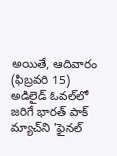అయితే, ఆదివారం (ఫిబ్రవరి 15) అడిలైడ్ ఓవల్‌లో జరిగే భారత్ పాక్ మ్యాచ్‌ని 'ఫైనల్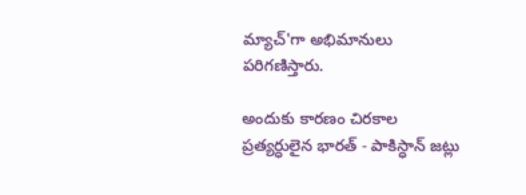మ్యాచ్‌'గా అభిమానులు పరిగణిస్తారు.

అందుకు కారణం చిరకాల ప్రత్యర్ధులైన భారత్ - పాకిస్ధాన్ జట్లు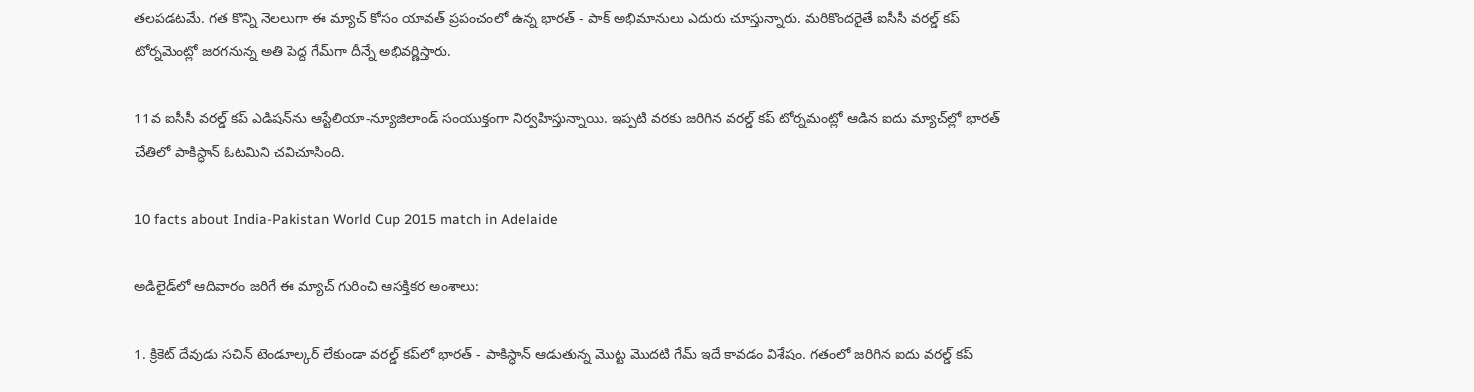తలపడటమే. గత కొన్ని నెలలుగా ఈ మ్యాచ్ కోసం యావత్ ప్రపంచంలో ఉన్న భారత్ - పాక్ అభిమానులు ఎదురు చూస్తున్నారు. మరికొందరైతే ఐసీసీ వరల్డ్ కప్ టోర్నమెంట్లో జరగనున్న అతి పెద్ద గేమ్‌గా దీన్నే అభివర్ణిస్తారు.

11వ ఐసీసీ వరల్డ్ కప్ ఎడిషన్‌ను ఆస్టేలియా-న్యూజిలాండ్ సంయుక్తంగా నిర్వహిస్తున్నాయి. ఇప్పటి వరకు జరిగిన వరల్డ్ కప్ టోర్నమంట్లో ఆడిన ఐదు మ్యాచ్‌ల్లో భారత్ చేతిలో పాకిస్ధాన్ ఓటమిని చవిచూసింది.

10 facts about India-Pakistan World Cup 2015 match in Adelaide

అడిలైడ్‌లో ఆదివారం జరిగే ఈ మ్యాచ్ గురించి ఆసక్తికర అంశాలు:

1. క్రికెట్ దేవుడు సచిన్ టెండూల్కర్ లేకుండా వరల్డ్ కప్‌లో భారత్ - పాకిస్ధాన్ ఆడుతున్న మొట్ట మొదటి గేమ్ ఇదే కావడం విశేషం. గతంలో జరిగిన ఐదు వరల్డ్ కప్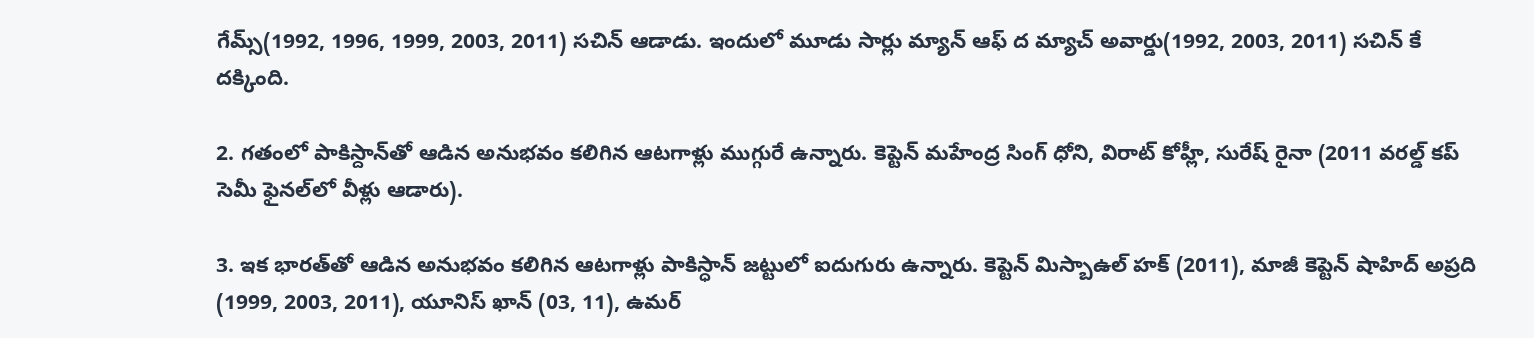గేమ్స్‌(1992, 1996, 1999, 2003, 2011) సచిన్ ఆడాడు. ఇందులో మూడు సార్లు మ్యాన్ ఆఫ్ ద మ్యాచ్ అవార్డు(1992, 2003, 2011) సచిన్ కే దక్కింది.

2. గతంలో పాకిస్దాన్‌తో ఆడిన అనుభవం కలిగిన ఆటగాళ్లు ముగ్గురే ఉన్నారు. కెప్టెన్ మహేంద్ర సింగ్ ధోని, విరాట్ కోహ్లీ, సురేష్ రైనా (2011 వరల్డ్ కప్‌ సెమీ ఫైనల్‌లో వీళ్లు ఆడారు).

3. ఇక భారత్‌తో ఆడిన అనుభవం కలిగిన ఆటగాళ్లు పాకిస్ధాన్ జట్టులో ఐదుగురు ఉన్నారు. కెప్టెన్ మిస్బాఉల్ హక్ (2011), మాజీ కెప్టెన్ షాహిద్ అప్రది (1999, 2003, 2011), యూనిస్ ఖాన్ (03, 11), ఉమర్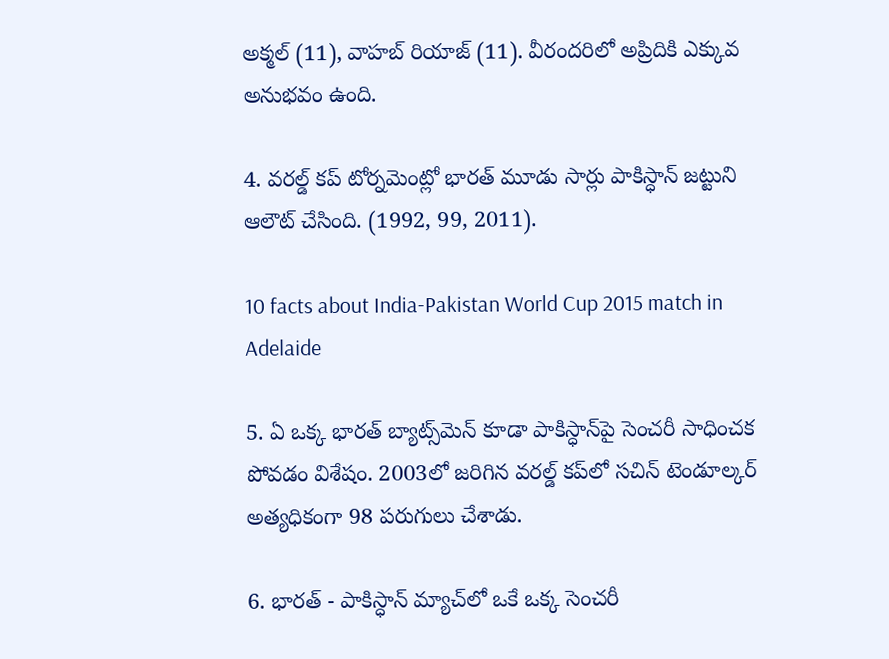అక్మల్ (11), వాహబ్ రియాజ్ (11). వీరందరిలో అప్రిదికి ఎక్కువ అనుభవం ఉంది.

4. వరల్డ్ కప్ టోర్నమెంట్లో భారత్ మూడు సార్లు పాకిస్ధాన్ జట్టుని ఆలౌట్ చేసింది. (1992, 99, 2011).

10 facts about India-Pakistan World Cup 2015 match in Adelaide

5. ఏ ఒక్క భారత్ బ్యాట్స్‌మెన్ కూడా పాకిస్ధాన్‌పై సెంచరీ సాధించక పోవడం విశేషం. 2003లో జరిగిన వరల్డ్ కప్‌లో సచిన్ టెండూల్కర్ అత్యధికంగా 98 పరుగులు చేశాడు.

6. భారత్ - పాకిస్ధాన్ మ్యాచ్‌లో ఒకే ఒక్క సెంచరీ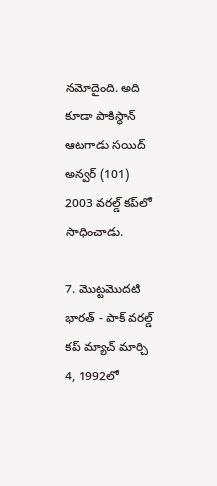నమోదైంది. అది కూడా పాకిస్ధాన్ ఆటగాడు సయిద్ అన్వర్ (101) 2003 వరల్డ్ కప్‌లో సాధించాడు.

7. మొట్టమొదటి భారత్ - పాక్ వరల్డ్ కప్ మ్యాచ్ మార్చి 4, 1992లో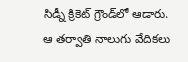సిడ్నీ క్రికెట్ గ్రౌండ్‌లో ఆడారు. ఆ తర్వాతి నాలుగు వేదికలు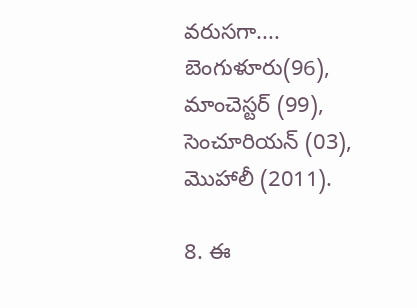వరుసగా.... బెంగుళూరు(96), మాంచెస్టర్ (99), సెంచూరియన్ (03), మొహాలీ (2011).

8. ఈ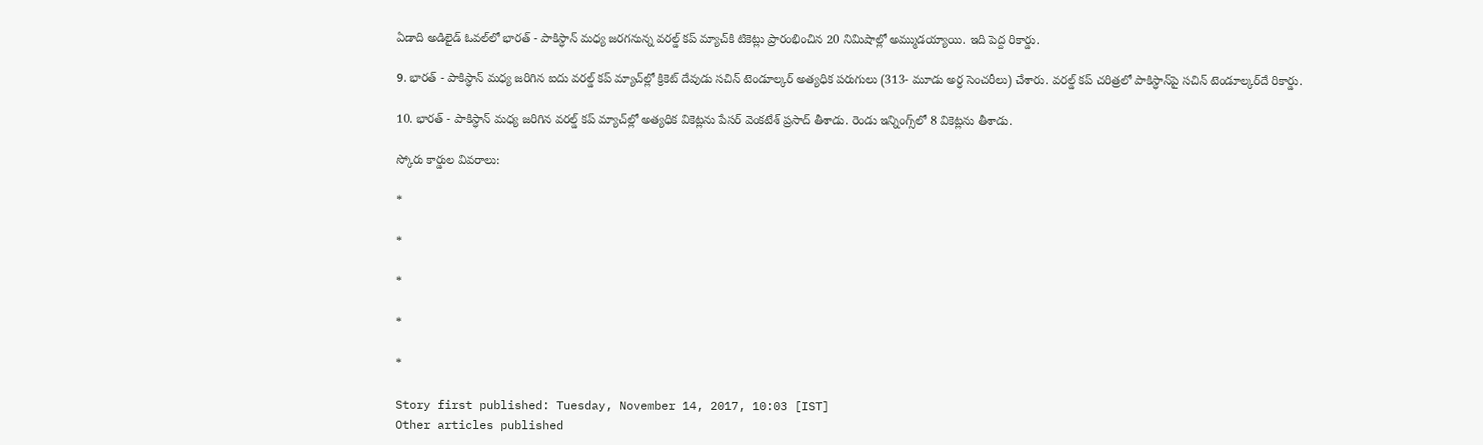ఏడాది అడిలైడ్ ఓవల్‌లో భారత్ - పాకిస్ధాన్ మధ్య జరగనున్న వరల్డ్ కప్ మ్యాచ్‌కి టికెట్లు ప్రారంభించిన 20 నిమిషాల్లో అమ్ముడయ్యాయి. ఇది పెద్ద రికార్డు.

9. భారత్ - పాకిస్ధాన్ మధ్య జరిగిన ఐదు వరల్డ్ కప్ మ్యాచ్‌ల్లో క్రికెట్ దేవుడు సచిన్ టెండూల్కర్ అత్యధిక పరుగులు (313- మూడు అర్ధ సెంచరీలు) చేశారు. వరల్డ్ కప్ చరిత్రలో పాకిస్ధాన్‌పై సచిన్ టెండూల్కర్‌దే రికార్డు.

10. భారత్ - పాకిస్ధాన్ మధ్య జరిగిన వరల్డ్ కప్ మ్యాచ్‌ల్లో అత్యధిక వికెట్లను పేసర్ వెంకటేశ్ ప్రసాద్ తీశాడు. రెండు ఇన్నింగ్స్‌లో 8 వికెట్లను తీశాడు.

స్కోరు కార్డుల వివరాలు:

*

*

*

*

*

Story first published: Tuesday, November 14, 2017, 10:03 [IST]
Other articles published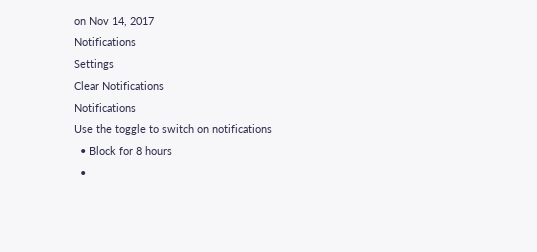on Nov 14, 2017
Notifications
Settings
Clear Notifications
Notifications
Use the toggle to switch on notifications
  • Block for 8 hours
  •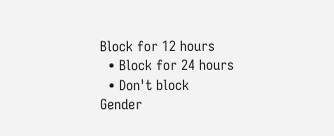Block for 12 hours
  • Block for 24 hours
  • Don't block
Gender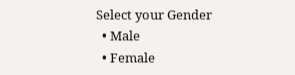Select your Gender
  • Male
  • Female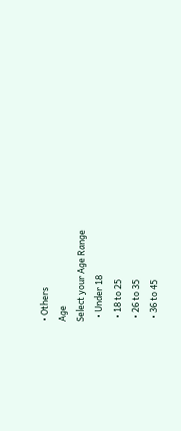• Others
Age
Select your Age Range
  • Under 18
  • 18 to 25
  • 26 to 35
  • 36 to 45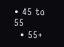• 45 to 55
  • 55+